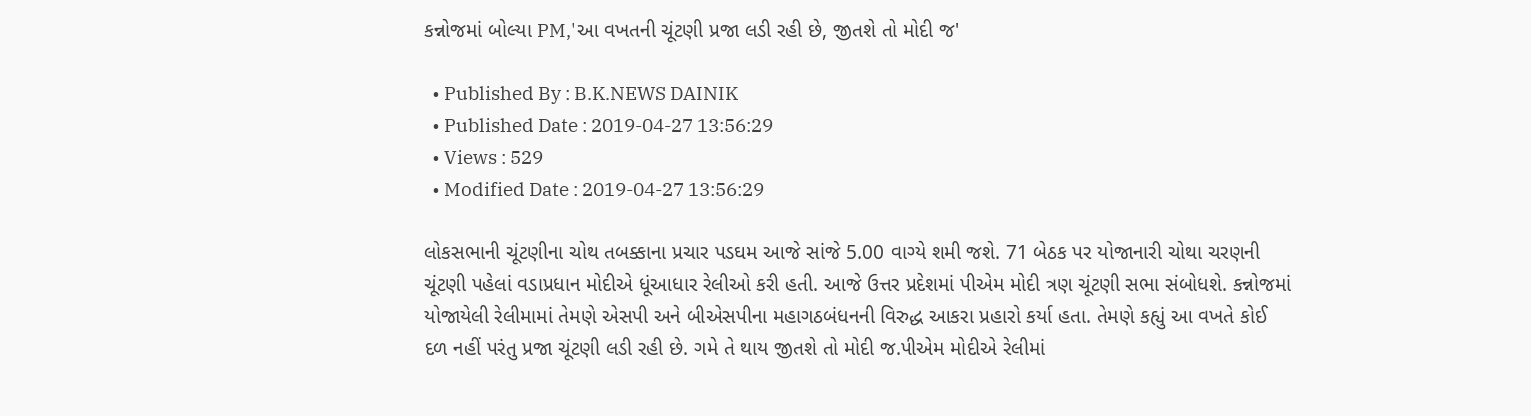કન્નોજમાં બોલ્યા PM,'આ વખતની ચૂંટણી પ્રજા લડી રહી છે, જીતશે તો મોદી જ'

  • Published By : B.K.NEWS DAINIK
  • Published Date : 2019-04-27 13:56:29
  • Views : 529
  • Modified Date : 2019-04-27 13:56:29

લોકસભાની ચૂંટણીના ચોથ તબક્કાના પ્રચાર પડઘમ આજે સાંજે 5.00 વાગ્યે શમી જશે. 71 બેઠક પર યોજાનારી ચોથા ચરણની ચૂંટણી પહેલાં વડાપ્રધાન મોદીએ ધૂંઆધાર રેલીઓ કરી હતી. આજે ઉત્તર પ્રદેશમાં પીએમ મોદી ત્રણ ચૂંટણી સભા સંબોધશે. કન્નોજમાં યોજાયેલી રેલીમામાં તેમણે એસપી અને બીએસપીના મહાગઠબંધનની વિરુદ્ધ આકરા પ્રહારો કર્યા હતા. તેમણે કહ્યું આ વખતે કોઈ દળ નહીં પરંતુ પ્રજા ચૂંટણી લડી રહી છે. ગમે તે થાય જીતશે તો મોદી જ.પીએમ મોદીએ રેલીમાં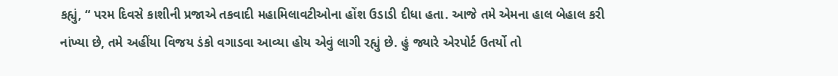કહ્યું, “ પરમ દિવસે કાશીની પ્રજાએ તકવાદી મહામિલાવટીઓના હોંશ ઉડાડી દીધા હતા. આજે તમે એમના હાલ બેહાલ કરી નાંખ્યા છે, તમે અહીંયા વિજય ડંકો વગાડવા આવ્યા હોય એવું લાગી રહ્યું છે. હું જ્યારે એરપોર્ટ ઉતર્યો તો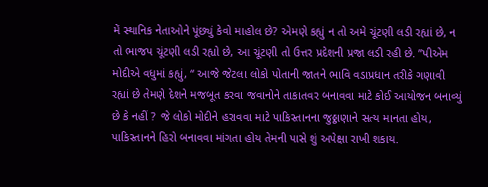મેં સ્થાનિક નેતાઓને પૂંછ્યું કેવો માહોલ છે? એમણે કહ્યું ન તો અમે ચૂંટણી લડી રહ્યાં છે, ન તો ભાજપ ચૂંટણી લડી રહ્યો છે, આ ચૂંટણી તો ઉત્તર પ્રદેશની પ્રજા લડી રહી છે. ”પીએમ મોદીએ વધુમાં કહ્યું, “ આજે જેટલા લોકો પોતાની જાતને ભાવિ વડાપ્રધાન તરીકે ગણાવી રહ્યાં છે તેમણે દેશને મજબૂત કરવા જવાનોને તાકાતવર બનાવવા માટે કોઈ આયોજન બનાવ્યું છે કે નહીં ? જે લોકો મોદીને હરાવવા માટે પાકિસ્તાનના જુઠ્ઠાણાને સત્ય માનતા હોય, પાકિસ્તાનને હિરો બનાવવા માંગતા હોય તેમની પાસે શું અપેક્ષા રાખી શકાય.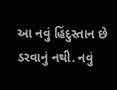આ નવું હિંદુસ્તાન છે ડરવાનું નથી. નવું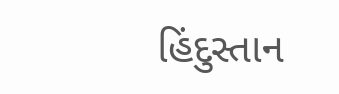હિંદુસ્તાન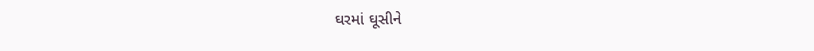ઘરમાં ઘૂસીને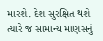મારશે. દેશ સુરક્ષિત થશે ત્યારે જ સામાન્ય માણસનું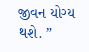જીવન યોગ્ય થશે. ”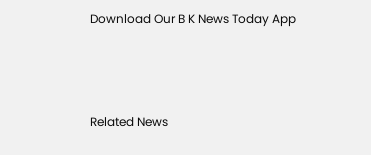Download Our B K News Today App



Related News